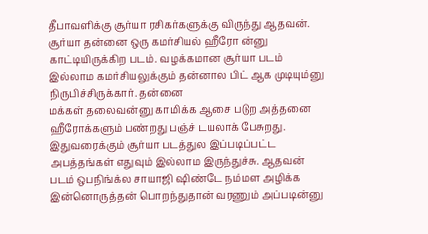தீபாவளிக்கு சூர்யா ரசிகர்களுக்கு விருந்து ஆதவன். சூர்யா தன்னை ஒரு கமர்சியல் ஹீரோ ன்னு காட்டியிருக்கிற படம். வழக்கமான சூர்யா படம் இல்லாம கமர்சியலுக்கும் தன்னால பிட் ஆக முடியும்னு நிருபிச்சிருக்கார். தன்னை
மக்கள் தலைவன்னு காமிக்க ஆசை படுற அத்தனை ஹீரோக்களும் பண்றது பஞ்ச் டயலாக் பேசுறது. இதுவரைக்கும் சூர்யா படத்துல இப்படிப்பட்ட அபத்தங்கள் எதுவும் இல்லாம இருந்துச்சு. ஆதவன் படம் ஒபநிங்க்ல சாயாஜி ஷிண்டே நம்மள அழிக்க இன்னொருத்தன் பொறந்துதான் வரணும் அப்படின்னு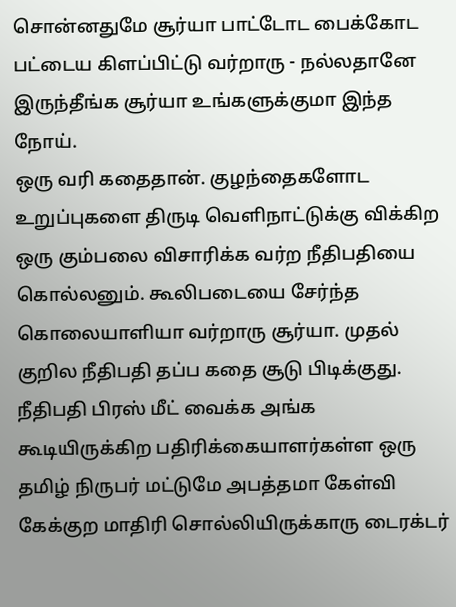சொன்னதுமே சூர்யா பாட்டோட பைக்கோட பட்டைய கிளப்பிட்டு வர்றாரு - நல்லதானே இருந்தீங்க சூர்யா உங்களுக்குமா இந்த நோய்.
ஒரு வரி கதைதான். குழந்தைகளோட உறுப்புகளை திருடி வெளிநாட்டுக்கு விக்கிற ஒரு கும்பலை விசாரிக்க வர்ற நீதிபதியை கொல்லனும். கூலிபடையை சேர்ந்த கொலையாளியா வர்றாரு சூர்யா. முதல் குறில நீதிபதி தப்ப கதை சூடு பிடிக்குது.
நீதிபதி பிரஸ் மீட் வைக்க அங்க கூடியிருக்கிற பதிரிக்கையாளர்கள்ள ஒரு தமிழ் நிருபர் மட்டுமே அபத்தமா கேள்வி கேக்குற மாதிரி சொல்லியிருக்காரு டைரக்டர்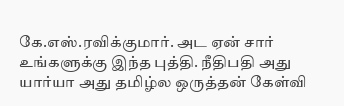கே.எஸ்.ரவிக்குமார். அட ஏன் சார் உங்களுக்கு இந்த புத்தி. நீதிபதி அது யார்யா அது தமிழ்ல ஒருத்தன் கேள்வி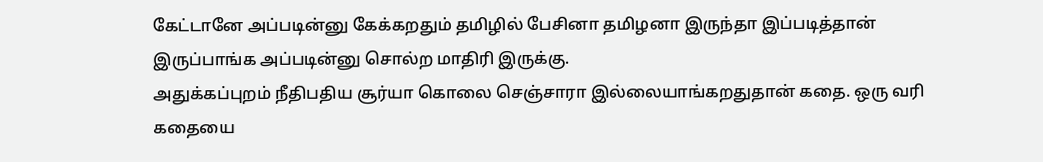கேட்டானே அப்படின்னு கேக்கறதும் தமிழில் பேசினா தமிழனா இருந்தா இப்படித்தான் இருப்பாங்க அப்படின்னு சொல்ற மாதிரி இருக்கு.
அதுக்கப்புறம் நீதிபதிய சூர்யா கொலை செஞ்சாரா இல்லையாங்கறதுதான் கதை. ஒரு வரி கதையை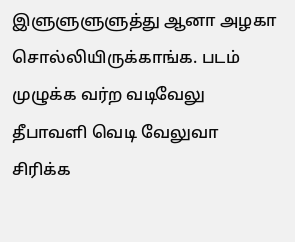இளுளுளுளுத்து ஆனா அழகா சொல்லியிருக்காங்க. படம் முழுக்க வர்ற வடிவேலு தீபாவளி வெடி வேலுவா சிரிக்க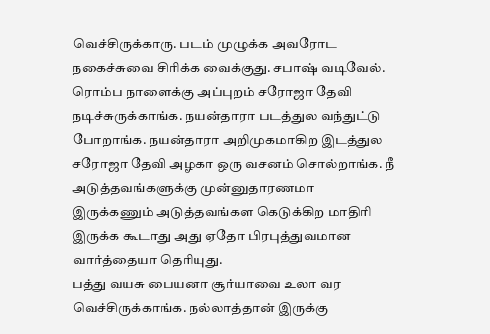வெச்சிருக்காரு. படம் முழுக்க அவரோட நகைச்சுவை சிரிக்க வைக்குது. சபாஷ் வடிவேல்.
ரொம்ப நாளைக்கு அப்புறம் சரோஜா தேவி நடிச்சுருக்காங்க. நயன்தாரா படத்துல வந்துட்டு போறாங்க. நயன்தாரா அறிமுகமாகிற இடத்துல சரோஜா தேவி அழகா ஒரு வசனம் சொல்றாங்க. நீ அடுத்தவங்களுக்கு முன்னுதாரணமா இருக்கணும் அடுத்தவங்கள கெடுக்கிற மாதிரி இருக்க கூடாது அது ஏதோ பிரபுத்துவமான வார்த்தையா தெரியுது.
பத்து வயசு பையனா சூர்யாவை உலா வர வெச்சிருக்காங்க. நல்லாத்தான் இருக்கு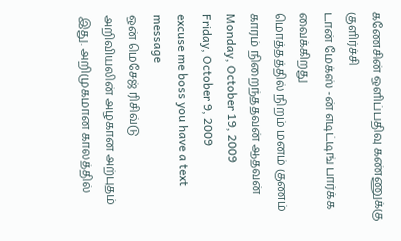கணேசின் ஒளிப்பதிவு கண்ணுக்கு குளிர்ச்சி
டான் மேக்ஸ் -ன் எடிட்டிங் பார்க்க வைக்கிறது
மொத்தத்தில் நிறம் மனம் குணம் காரம் நிறைந்ததவன் ஆதவன்
Monday, October 19, 2009
Friday, October 9, 2009
excuse me boss you have a text message
ஒன் மெசேஜ் ரிசிவ்டு
அறிவியலின் அழகான அற்புதம் இது. அறிமுகமான காலத்தில்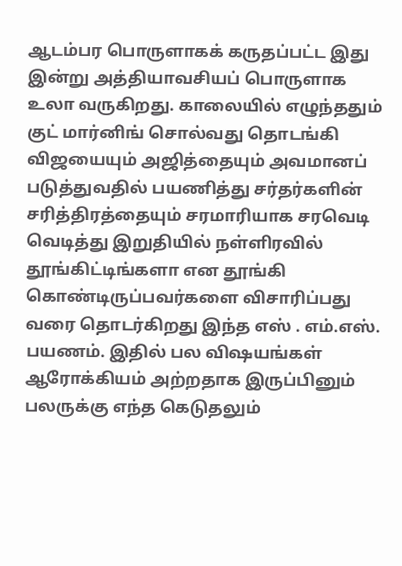ஆடம்பர பொருளாகக் கருதப்பட்ட இது இன்று அத்தியாவசியப் பொருளாக உலா வருகிறது. காலையில் எழுந்ததும் குட் மார்னிங் சொல்வது தொடங்கி விஜயையும் அஜித்தையும் அவமானப் படுத்துவதில் பயணித்து சர்தர்களின் சரித்திரத்தையும் சரமாரியாக சரவெடி வெடித்து இறுதியில் நள்ளிரவில் தூங்கிட்டிங்களா என தூங்கி கொண்டிருப்பவர்களை விசாரிப்பது வரை தொடர்கிறது இந்த எஸ் . எம்.எஸ். பயணம். இதில் பல விஷயங்கள் ஆரோக்கியம் அற்றதாக இருப்பினும் பலருக்கு எந்த கெடுதலும்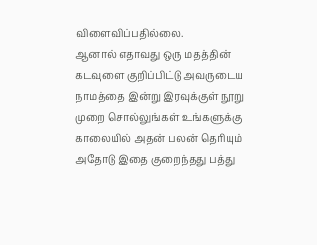விளைவிப்பதில்லை.
ஆனால் எதாவது ஒரு மதத்தின் கடவுளை குறிப்பிட்டு அவருடைய நாமத்தை இன்று இரவுக்குள் நூறு முறை சொல்லுங்கள் உங்களுக்கு காலையில் அதன் பலன் தெரியும் அதோடு இதை குறைந்தது பத்து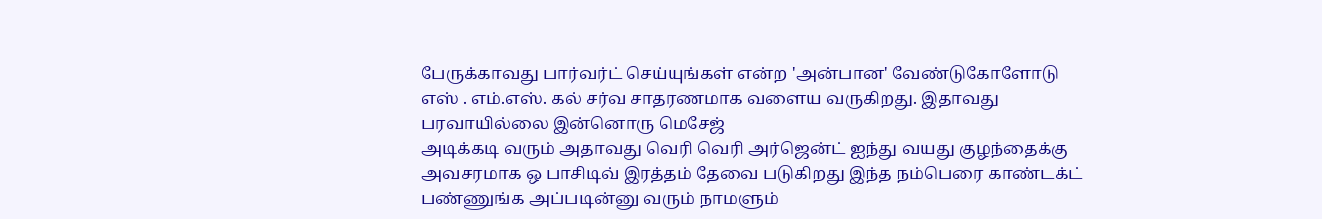பேருக்காவது பார்வர்ட் செய்யுங்கள் என்ற 'அன்பான' வேண்டுகோளோடு எஸ் . எம்.எஸ். கல் சர்வ சாதரணமாக வளைய வருகிறது. இதாவது பரவாயில்லை இன்னொரு மெசேஜ்
அடிக்கடி வரும் அதாவது வெரி வெரி அர்ஜென்ட் ஐந்து வயது குழந்தைக்கு அவசரமாக ஒ பாசிடிவ் இரத்தம் தேவை படுகிறது இந்த நம்பெரை காண்டக்ட் பண்ணுங்க அப்படின்னு வரும் நாமளும்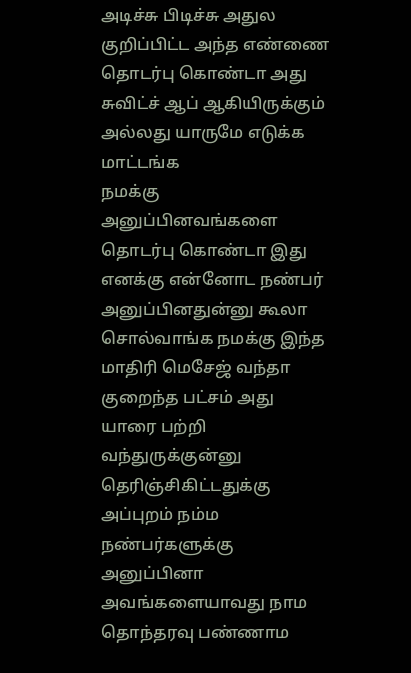அடிச்சு பிடிச்சு அதுல குறிப்பிட்ட அந்த எண்ணை தொடர்பு கொண்டா அது சுவிட்ச் ஆப் ஆகியிருக்கும் அல்லது யாருமே எடுக்க மாட்டங்க
நமக்கு அனுப்பினவங்களை தொடர்பு கொண்டா இது எனக்கு என்னோட நண்பர் அனுப்பினதுன்னு கூலா சொல்வாங்க நமக்கு இந்த மாதிரி மெசேஜ் வந்தா குறைந்த பட்சம் அது யாரை பற்றி வந்துருக்குன்னு தெரிஞ்சிகிட்டதுக்கு அப்புறம் நம்ம நண்பர்களுக்கு அனுப்பினா அவங்களையாவது நாம தொந்தரவு பண்ணாம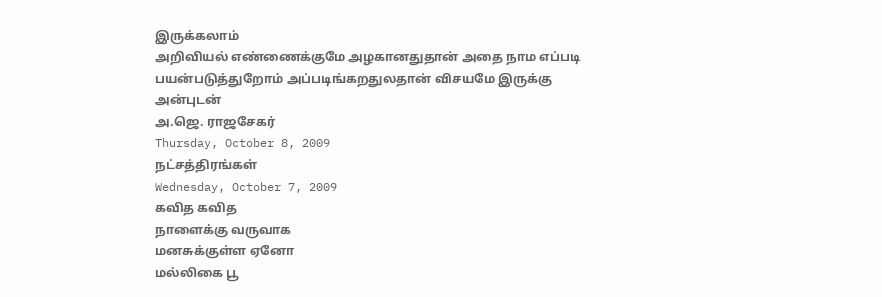இருக்கலாம்
அறிவியல் எண்ணைக்குமே அழகானதுதான் அதை நாம எப்படி பயன்படுத்துறோம் அப்படிங்கறதுலதான் விசயமே இருக்கு
அன்புடன்
அ.ஜெ. ராஜசேகர்
Thursday, October 8, 2009
நட்சத்திரங்கள்
Wednesday, October 7, 2009
கவித கவித
நாளைக்கு வருவாக
மனசுக்குள்ள ஏனோ
மல்லிகை பூ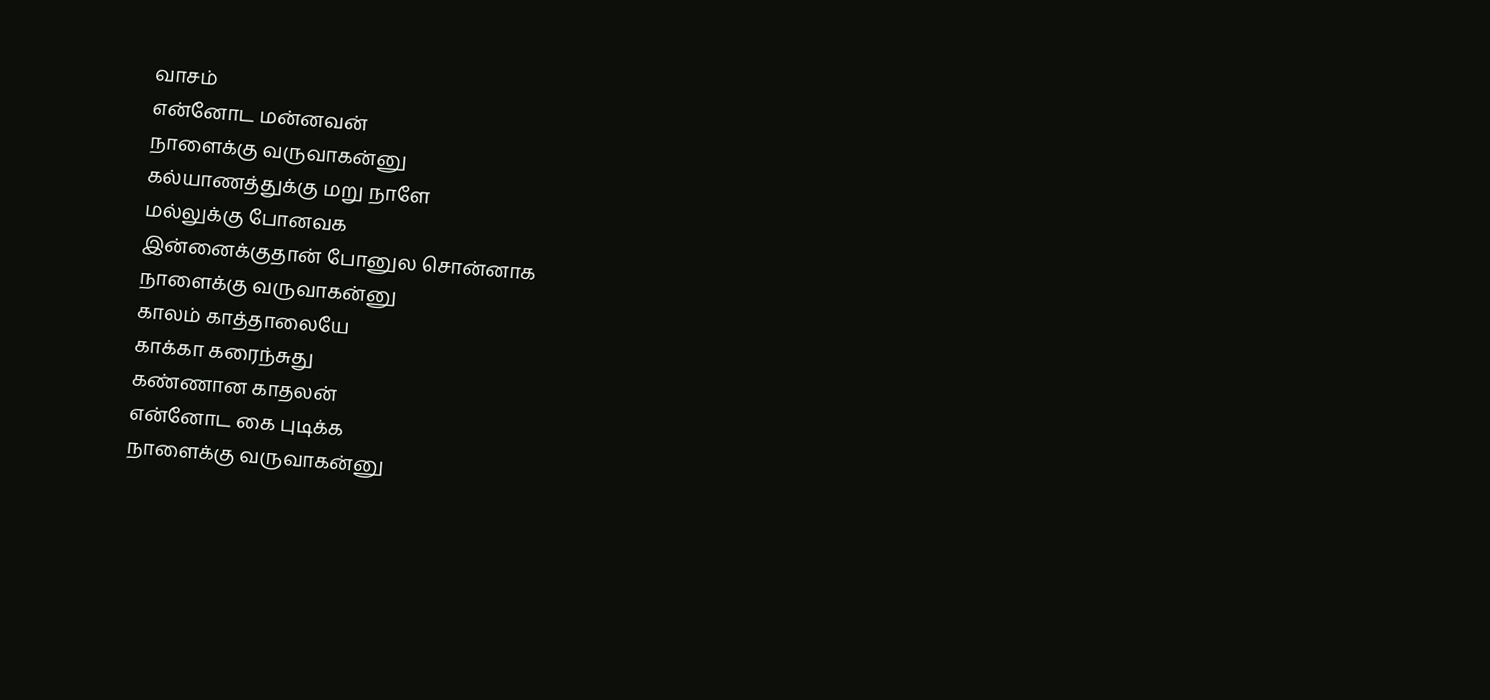வாசம்
என்னோட மன்னவன்
நாளைக்கு வருவாகன்னு
கல்யாணத்துக்கு மறு நாளே
மல்லுக்கு போனவக
இன்னைக்குதான் போனுல சொன்னாக
நாளைக்கு வருவாகன்னு
காலம் காத்தாலையே
காக்கா கரைந்சுது
கண்ணான காதலன்
என்னோட கை புடிக்க
நாளைக்கு வருவாகன்னு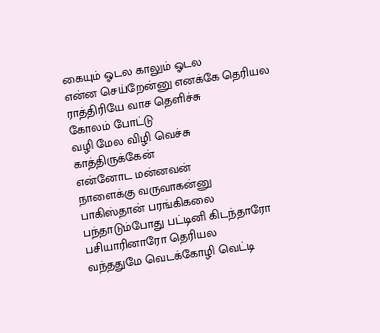கையும் ஓடல காலும் ஓடல
என்ன செய்றேன்னு எனக்கே தெரியல
ராத்திரியே வாச தெளிச்சு
கோலம் போட்டு
வழி மேல விழி வெச்சு
காத்திருக்கேன்
என்னோட மன்னவன்
நாளைக்கு வருவாகன்னு
பாகிஸ்தான் பரங்கிகலை
பந்தாடும்போது பட்டினி கிடந்தாரோ
பசியாரினாரோ தெரியல
வந்ததுமே வெடக்கோழி வெட்டி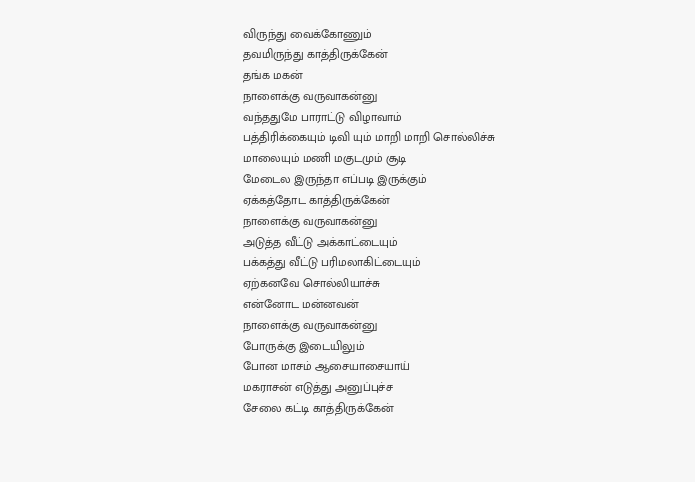விருந்து வைக்கோணும்
தவமிருந்து காத்திருக்கேன்
தங்க மகன்
நாளைக்கு வருவாகன்னு
வந்ததுமே பாராட்டு விழாவாம்
பத்திரிக்கையும் டிவி யும் மாறி மாறி சொல்லிச்சு
மாலையும் மணி மகுடமும் சூடி
மேடைல இருந்தா எப்படி இருக்கும்
ஏக்கத்தோட காத்திருக்கேன்
நாளைக்கு வருவாகன்னு
அடுத்த வீட்டு அக்காட்டையும்
பக்கத்து வீட்டு பரிமலாகிட்டையும்
ஏற்கனவே சொல்லியாச்சு
என்னோட மன்னவன்
நாளைக்கு வருவாகன்னு
போருக்கு இடையிலும்
போன மாசம் ஆசையாசையாய்
மகராசன் எடுத்து அனுப்புச்ச
சேலை கட்டி காத்திருக்கேன்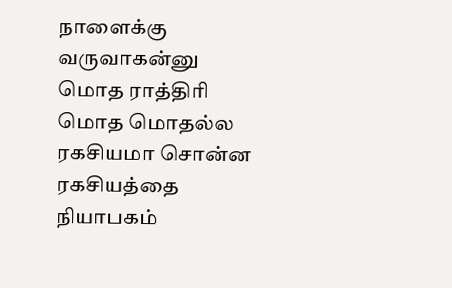நாளைக்கு வருவாகன்னு
மொத ராத்திரி
மொத மொதல்ல
ரகசியமா சொன்ன ரகசியத்தை
நியாபகம்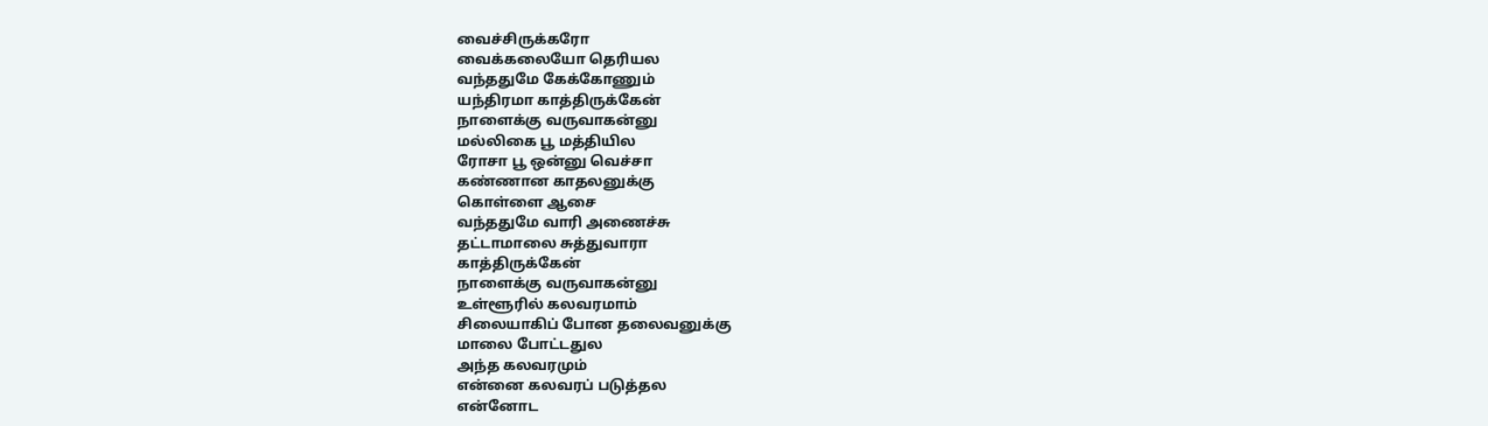வைச்சிருக்கரோ
வைக்கலையோ தெரியல
வந்ததுமே கேக்கோணும்
யந்திரமா காத்திருக்கேன்
நாளைக்கு வருவாகன்னு
மல்லிகை பூ மத்தியில
ரோசா பூ ஒன்னு வெச்சா
கண்ணான காதலனுக்கு
கொள்ளை ஆசை
வந்ததுமே வாரி அணைச்சு
தட்டாமாலை சுத்துவாரா
காத்திருக்கேன்
நாளைக்கு வருவாகன்னு
உள்ளூரில் கலவரமாம்
சிலையாகிப் போன தலைவனுக்கு
மாலை போட்டதுல
அந்த கலவரமும்
என்னை கலவரப் படுத்தல
என்னோட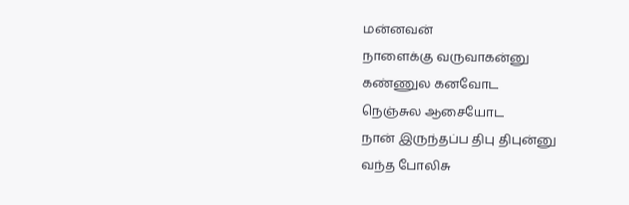மன்னவன்
நாளைக்கு வருவாகன்னு
கண்ணுல கனவோட
நெஞ்சுல ஆசையோட
நான் இருந்தப்ப திபு திபுன்னு
வந்த போலிசு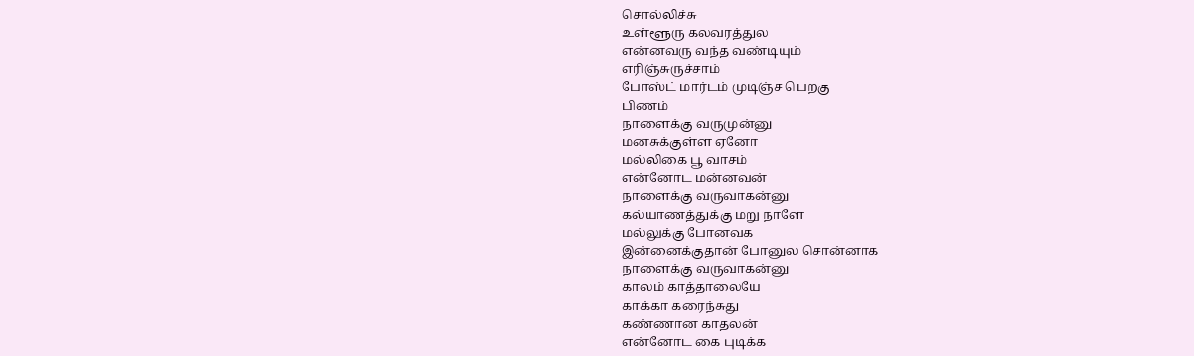சொல்லிச்சு
உள்ளூரு கலவரத்துல
என்னவரு வந்த வண்டியும்
எரிஞ்சுருச்சாம்
போஸ்ட் மார்டம் முடிஞ்ச பெறகு
பிணம்
நாளைக்கு வருமுன்னு
மனசுக்குள்ள ஏனோ
மல்லிகை பூ வாசம்
என்னோட மன்னவன்
நாளைக்கு வருவாகன்னு
கல்யாணத்துக்கு மறு நாளே
மல்லுக்கு போனவக
இன்னைக்குதான் போனுல சொன்னாக
நாளைக்கு வருவாகன்னு
காலம் காத்தாலையே
காக்கா கரைந்சுது
கண்ணான காதலன்
என்னோட கை புடிக்க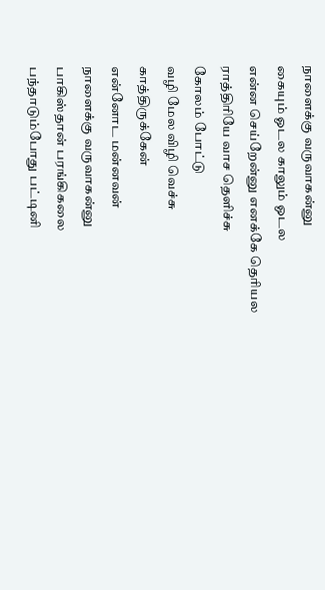நாளைக்கு வருவாகன்னு
கையும் ஓடல காலும் ஓடல
என்ன செய்றேன்னு எனக்கே தெரியல
ராத்திரியே வாச தெளிச்சு
கோலம் போட்டு
வழி மேல விழி வெச்சு
காத்திருக்கேன்
என்னோட மன்னவன்
நாளைக்கு வருவாகன்னு
பாகிஸ்தான் பரங்கிகலை
பந்தாடும்போது பட்டினி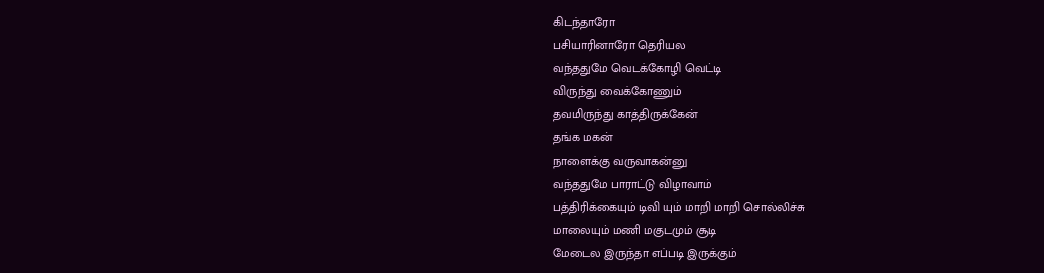கிடந்தாரோ
பசியாரினாரோ தெரியல
வந்ததுமே வெடக்கோழி வெட்டி
விருந்து வைக்கோணும்
தவமிருந்து காத்திருக்கேன்
தங்க மகன்
நாளைக்கு வருவாகன்னு
வந்ததுமே பாராட்டு விழாவாம்
பத்திரிக்கையும் டிவி யும் மாறி மாறி சொல்லிச்சு
மாலையும் மணி மகுடமும் சூடி
மேடைல இருந்தா எப்படி இருக்கும்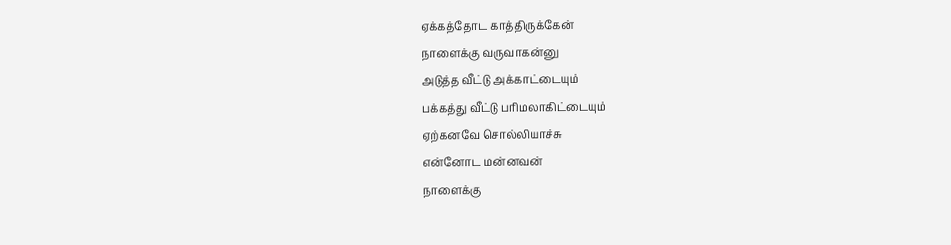ஏக்கத்தோட காத்திருக்கேன்
நாளைக்கு வருவாகன்னு
அடுத்த வீட்டு அக்காட்டையும்
பக்கத்து வீட்டு பரிமலாகிட்டையும்
ஏற்கனவே சொல்லியாச்சு
என்னோட மன்னவன்
நாளைக்கு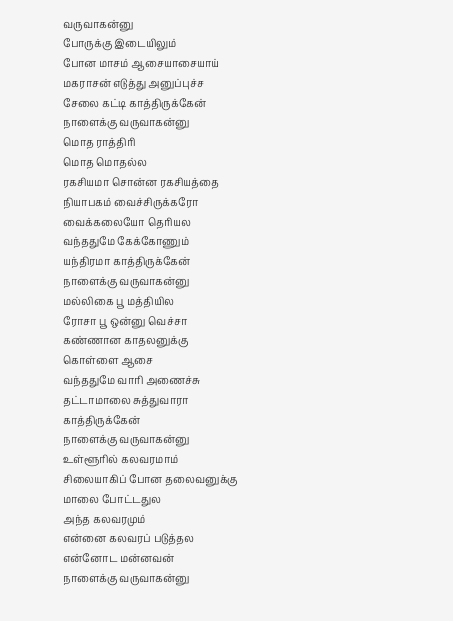வருவாகன்னு
போருக்கு இடையிலும்
போன மாசம் ஆசையாசையாய்
மகராசன் எடுத்து அனுப்புச்ச
சேலை கட்டி காத்திருக்கேன்
நாளைக்கு வருவாகன்னு
மொத ராத்திரி
மொத மொதல்ல
ரகசியமா சொன்ன ரகசியத்தை
நியாபகம் வைச்சிருக்கரோ
வைக்கலையோ தெரியல
வந்ததுமே கேக்கோணும்
யந்திரமா காத்திருக்கேன்
நாளைக்கு வருவாகன்னு
மல்லிகை பூ மத்தியில
ரோசா பூ ஒன்னு வெச்சா
கண்ணான காதலனுக்கு
கொள்ளை ஆசை
வந்ததுமே வாரி அணைச்சு
தட்டாமாலை சுத்துவாரா
காத்திருக்கேன்
நாளைக்கு வருவாகன்னு
உள்ளூரில் கலவரமாம்
சிலையாகிப் போன தலைவனுக்கு
மாலை போட்டதுல
அந்த கலவரமும்
என்னை கலவரப் படுத்தல
என்னோட மன்னவன்
நாளைக்கு வருவாகன்னு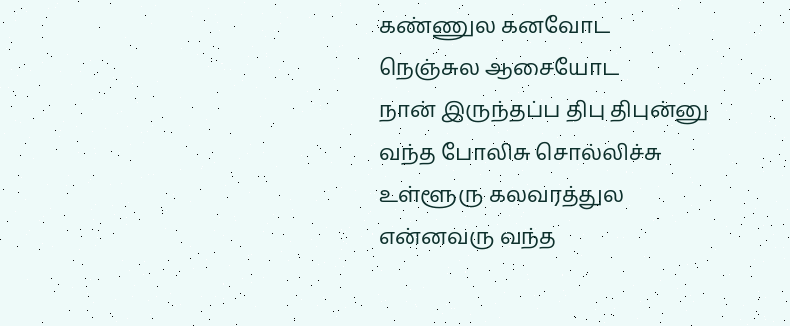கண்ணுல கனவோட
நெஞ்சுல ஆசையோட
நான் இருந்தப்ப திபு திபுன்னு
வந்த போலிசு சொல்லிச்சு
உள்ளூரு கலவரத்துல
என்னவரு வந்த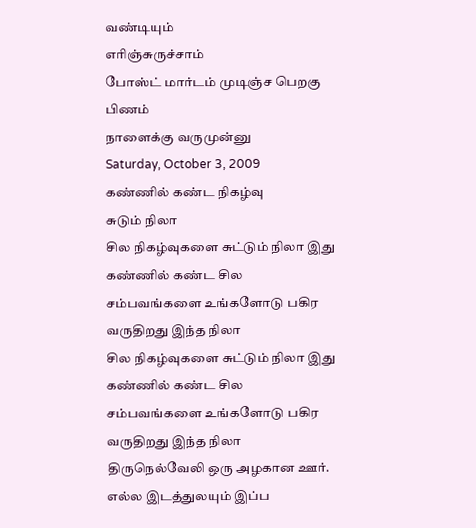வண்டியும்
எரிஞ்சுருச்சாம்
போஸ்ட் மார்டம் முடிஞ்ச பெறகு
பிணம்
நாளைக்கு வருமுன்னு
Saturday, October 3, 2009
கண்ணில் கண்ட நிகழ்வு
சுடும் நிலா
சில நிகழ்வுகளை சுட்டும் நிலா இது
கண்ணில் கண்ட சில சம்பவங்களை உங்களோடு பகிர வருதிறது இந்த நிலா
சில நிகழ்வுகளை சுட்டும் நிலா இது
கண்ணில் கண்ட சில சம்பவங்களை உங்களோடு பகிர வருதிறது இந்த நிலா
திருநெல்வேலி ஒரு அழகான ஊர். எல்ல இடத்துலயும் இப்ப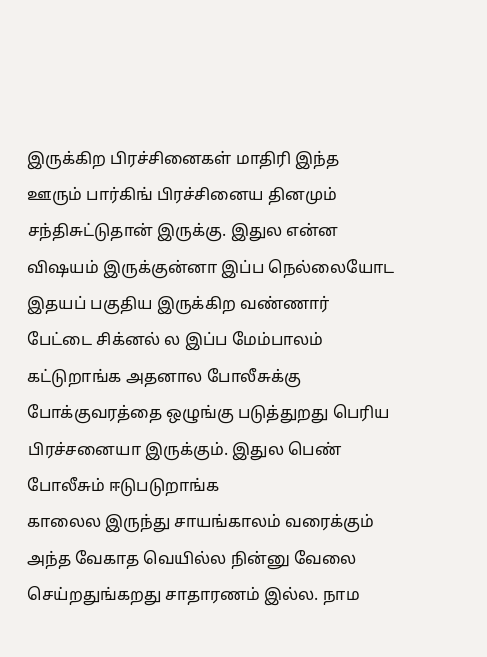இருக்கிற பிரச்சினைகள் மாதிரி இந்த ஊரும் பார்கிங் பிரச்சினைய தினமும் சந்திசுட்டுதான் இருக்கு. இதுல என்ன விஷயம் இருக்குன்னா இப்ப நெல்லையோட இதயப் பகுதிய இருக்கிற வண்ணார் பேட்டை சிக்னல் ல இப்ப மேம்பாலம் கட்டுறாங்க அதனால போலீசுக்கு போக்குவரத்தை ஒழுங்கு படுத்துறது பெரிய பிரச்சனையா இருக்கும். இதுல பெண் போலீசும் ஈடுபடுறாங்க
காலைல இருந்து சாயங்காலம் வரைக்கும் அந்த வேகாத வெயில்ல நின்னு வேலை செய்றதுங்கறது சாதாரணம் இல்ல. நாம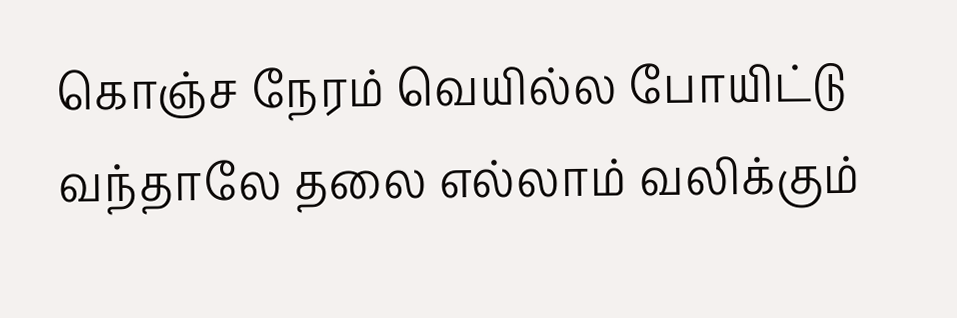கொஞ்ச நேரம் வெயில்ல போயிட்டு வந்தாலே தலை எல்லாம் வலிக்கும்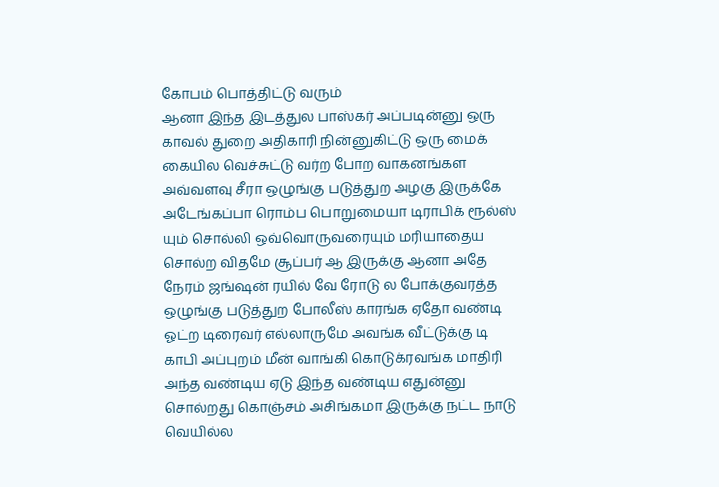கோபம் பொத்திட்டு வரும்
ஆனா இந்த இடத்துல பாஸ்கர் அப்படின்னு ஒரு காவல் துறை அதிகாரி நின்னுகிட்டு ஒரு மைக் கையில வெச்சுட்டு வர்ற போற வாகனங்கள அவ்வளவு சீரா ஒழுங்கு படுத்துற அழகு இருக்கே அடேங்கப்பா ரொம்ப பொறுமையா டிராபிக் ரூல்ஸ் யும் சொல்லி ஒவ்வொருவரையும் மரியாதைய சொல்ற விதமே சூப்பர் ஆ இருக்கு ஆனா அதே நேரம் ஜங்ஷன் ரயில் வே ரோடு ல போக்குவரத்த ஒழுங்கு படுத்துற போலீஸ் காரங்க ஏதோ வண்டி ஓட்ற டிரைவர் எல்லாருமே அவங்க வீட்டுக்கு டி காபி அப்புறம் மீன் வாங்கி கொடுக்ரவங்க மாதிரி அந்த வண்டிய ஏடு இந்த வண்டிய எதுன்னு சொல்றது கொஞ்சம் அசிங்கமா இருக்கு நட்ட நாடு வெயில்ல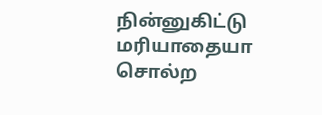நின்னுகிட்டு மரியாதையா சொல்ற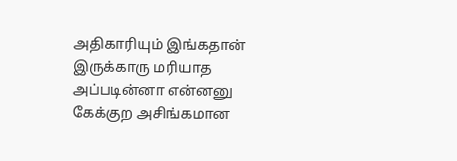அதிகாரியும் இங்கதான் இருக்காரு மரியாத அப்படின்னா என்னனு கேக்குற அசிங்கமான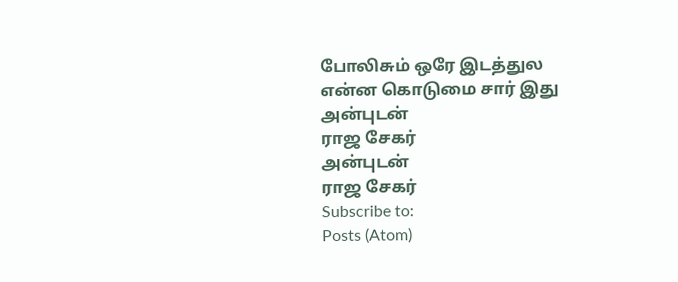போலிசும் ஒரே இடத்துல
என்ன கொடுமை சார் இது
அன்புடன்
ராஜ சேகர்
அன்புடன்
ராஜ சேகர்
Subscribe to:
Posts (Atom)